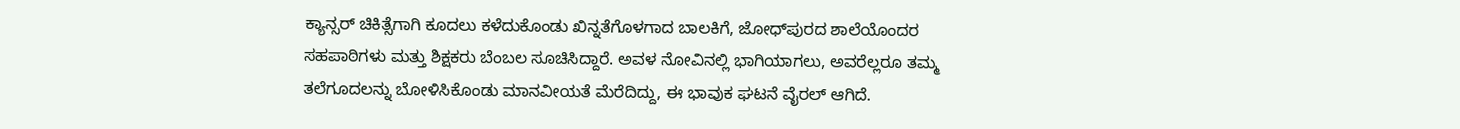ಕ್ಯಾನ್ಸರ್‌ ಚಿಕಿತ್ಸೆಗಾಗಿ ಕೂದಲು ಕಳೆದುಕೊಂಡು ಖಿನ್ನತೆಗೊಳಗಾದ ಬಾಲಕಿಗೆ, ಜೋಧ್‌ಪುರದ ಶಾಲೆಯೊಂದರ ಸಹಪಾಠಿಗಳು ಮತ್ತು ಶಿಕ್ಷಕರು ಬೆಂಬಲ ಸೂಚಿಸಿದ್ದಾರೆ. ಅವಳ ನೋವಿನಲ್ಲಿ ಭಾಗಿಯಾಗಲು, ಅವರೆಲ್ಲರೂ ತಮ್ಮ ತಲೆಗೂದಲನ್ನು ಬೋಳಿಸಿಕೊಂಡು ಮಾನವೀಯತೆ ಮೆರೆದಿದ್ದು, ಈ ಭಾವುಕ ಘಟನೆ ವೈರಲ್ ಆಗಿದೆ.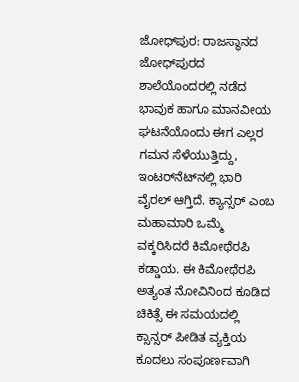ಜೋಧ್‌ಪುರ: ರಾಜಸ್ಥಾನದ ಜೋಧ್‌ಪುರದ ಶಾಲೆಯೊಂದರಲ್ಲಿ ನಡೆದ ಭಾವುಕ ಹಾಗೂ ಮಾನವೀಯ ಘಟನೆಯೊಂದು ಈಗ ಎಲ್ಲರ ಗಮನ ಸೆಳೆಯುತ್ತಿದ್ದು, ಇಂಟರ್‌ನೆಟ್‌ನಲ್ಲಿ ಭಾರಿ ವೈರಲ್ ಆಗ್ತಿದೆ. ಕ್ಯಾನ್ಸರ್‌ ಎಂಬ ಮಹಾಮಾರಿ ಒಮ್ಮೆ ವಕ್ಕರಿಸಿದರೆ ಕಿಮೋಥೆರಪಿ ಕಡ್ಡಾಯ. ಈ ಕಿಮೋಥೆರಪಿ ಅತ್ಯಂತ ನೋವಿನಿಂದ ಕೂಡಿದ ಚಿಕಿತ್ಸೆ ಈ ಸಮಯದಲ್ಲಿ ಕ್ಸಾನ್ಸರ್ ಪೀಡಿತ ವ್ಯಕ್ತಿಯ ಕೂದಲು ಸಂಪೂರ್ಣವಾಗಿ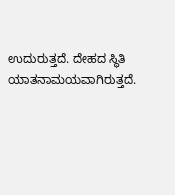ಉದುರುತ್ತದೆ. ದೇಹದ ಸ್ಥಿತಿ ಯಾತನಾಮಯವಾಗಿರುತ್ತದೆ.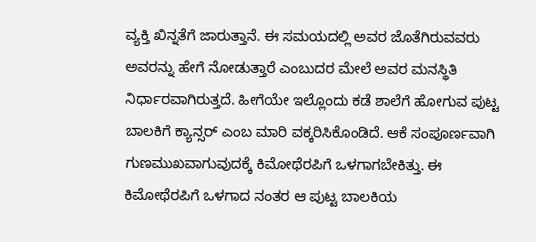ವ್ಯಕ್ತಿ ಖಿನ್ನತೆಗೆ ಜಾರುತ್ತಾನೆ. ಈ ಸಮಯದಲ್ಲಿ ಅವರ ಜೊತೆಗಿರುವವರು ಅವರನ್ನು ಹೇಗೆ ನೋಡುತ್ತಾರೆ ಎಂಬುದರ ಮೇಲೆ ಅವರ ಮನಸ್ಥಿತಿ ನಿರ್ಧಾರವಾಗಿರುತ್ತದೆ. ಹೀಗೆಯೇ ಇಲ್ಲೊಂದು ಕಡೆ ಶಾಲೆಗೆ ಹೋಗುವ ಪುಟ್ಟ ಬಾಲಕಿಗೆ ಕ್ಯಾನ್ಸರ್ ಎಂಬ ಮಾರಿ ವಕ್ಕರಿಸಿಕೊಂಡಿದೆ. ಆಕೆ ಸಂಪೂರ್ಣವಾಗಿ ಗುಣಮುಖವಾಗುವುದಕ್ಕೆ ಕಿಮೋಥೆರಪಿಗೆ ಒಳಗಾಗಬೇಕಿತ್ತು. ಈ ಕಿಮೋಥೆರಪಿಗೆ ಒಳಗಾದ ನಂತರ ಆ ಪುಟ್ಟ ಬಾಲಕಿಯ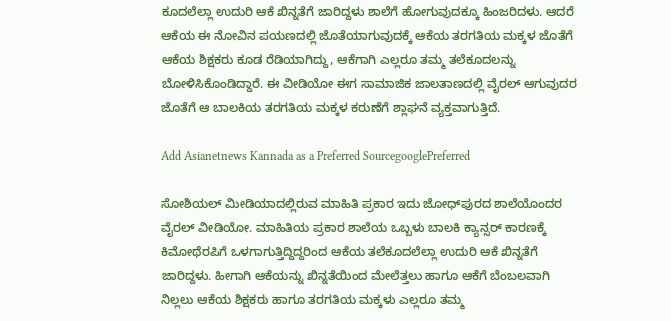ಕೂದಲೆಲ್ಲಾ ಉದುರಿ ಆಕೆ ಖಿನ್ನತೆಗೆ ಜಾರಿದ್ದಳು ಶಾಲೆಗೆ ಹೋಗುವುದಕ್ಕೂ ಹಿಂಜರಿದಳು. ಆದರೆ ಆಕೆಯ ಈ ನೋವಿನ ಪಯಣದಲ್ಲಿ ಜೊತೆಯಾಗುವುದಕ್ಕೆ ಆಕೆಯ ತರಗತಿಯ ಮಕ್ಕಳ ಜೊತೆಗೆ ಆಕೆಯ ಶಿಕ್ಷಕರು ಕೂಡ ರೆಡಿಯಾಗಿದ್ದು, ಆಕೆಗಾಗಿ ಎಲ್ಲರೂ ತಮ್ಮ ತಲೆಕೂದಲನ್ನು ಬೋಳಿಸಿಕೊಂಡಿದ್ದಾರೆ. ಈ ವೀಡಿಯೋ ಈಗ ಸಾಮಾಜಿಕ ಜಾಲತಾಣದಲ್ಲಿ ವೈರಲ್ ಆಗುವುದರ ಜೊತೆಗೆ ಆ ಬಾಲಕಿಯ ತರಗತಿಯ ಮಕ್ಕಳ ಕರುಣೆಗೆ ಶ್ಲಾಘನೆ ವ್ಯಕ್ತವಾಗುತ್ತಿದೆ.

Add Asianetnews Kannada as a Preferred SourcegooglePreferred

ಸೋಶಿಯಲ್ ಮೀಡಿಯಾದಲ್ಲಿರುವ ಮಾಹಿತಿ ಪ್ರಕಾರ ಇದು ಜೋಧ್‌ಪುರದ ಶಾಲೆಯೊಂದರ ವೈರಲ್ ವೀಡಿಯೋ. ಮಾಹಿತಿಯ ಪ್ರಕಾರ ಶಾಲೆಯ ಒಬ್ಬಳು ಬಾಲಕಿ ಕ್ಯಾನ್ಸರ್ ಕಾರಣಕ್ಕೆ ಕಿಮೋಥೆರಪಿಗೆ ಒಳಗಾಗುತ್ತಿದ್ದಿದ್ದರಿಂದ ಆಕೆಯ ತಲೆಕೂದಲೆಲ್ಲಾ ಉದುರಿ ಆಕೆ ಖಿನ್ನತೆಗೆ ಜಾರಿದ್ದಳು. ಹೀಗಾಗಿ ಆಕೆಯನ್ನು ಖಿನ್ನತೆಯಿಂದ ಮೇಲೆತ್ತಲು ಹಾಗೂ ಆಕೆಗೆ ಬೆಂಬಲವಾಗಿ ನಿಲ್ಲಲು ಆಕೆಯ ಶಿಕ್ಷಕರು ಹಾಗೂ ತರಗತಿಯ ಮಕ್ಕಳು ಎಲ್ಲರೂ ತಮ್ಮ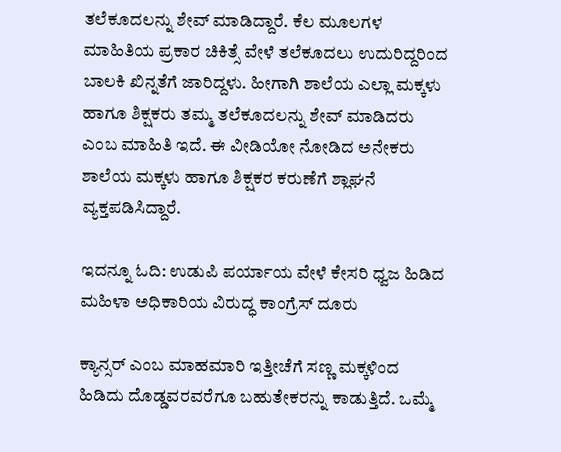ತಲೆಕೂದಲನ್ನು ಶೇವ್ ಮಾಡಿದ್ದಾರೆ. ಕೆಲ ಮೂಲಗಳ ಮಾಹಿತಿಯ ಪ್ರಕಾರ ಚಿಕಿತ್ಸೆ ವೇಳೆ ತಲೆಕೂದಲು ಉದುರಿದ್ದರಿಂದ ಬಾಲಕಿ ಖಿನ್ನತೆಗೆ ಜಾರಿದ್ದಳು. ಹೀಗಾಗಿ ಶಾಲೆಯ ಎಲ್ಲಾ ಮಕ್ಕಳು ಹಾಗೂ ಶಿಕ್ಷಕರು ತಮ್ಮ ತಲೆಕೂದಲನ್ನು ಶೇವ್ ಮಾಡಿದರು ಎಂಬ ಮಾಹಿತಿ ಇದೆ. ಈ ವೀಡಿಯೋ ನೋಡಿದ ಅನೇಕರು ಶಾಲೆಯ ಮಕ್ಕಳು ಹಾಗೂ ಶಿಕ್ಷಕರ ಕರುಣೆಗೆ ಶ್ಲಾಘನೆ ವ್ಯಕ್ತಪಡಿಸಿದ್ದಾರೆ.

ಇದನ್ನೂ ಓದಿ: ಉಡುಪಿ ಪರ್ಯಾಯ ವೇಳೆ ಕೇಸರಿ ಧ್ವಜ ಹಿಡಿದ ಮಹಿಳಾ ಅಧಿಕಾರಿಯ ವಿರುದ್ಧ ಕಾಂಗ್ರೆಸ್ ದೂರು

ಕ್ಯಾನ್ಸರ್ ಎಂಬ ಮಾಹಮಾರಿ ಇತ್ತೀಚೆಗೆ ಸಣ್ಣ ಮಕ್ಕಳಿಂದ ಹಿಡಿದು ದೊಡ್ಡವರವರೆಗೂ ಬಹುತೇಕರನ್ನು ಕಾಡುತ್ತಿದೆ. ಒಮ್ಮೆ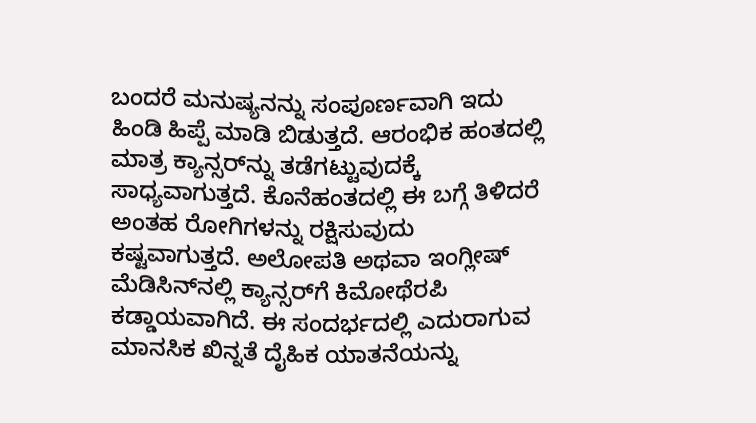ಬಂದರೆ ಮನುಷ್ಯನನ್ನು ಸಂಪೂರ್ಣವಾಗಿ ಇದು ಹಿಂಡಿ ಹಿಪ್ಪೆ ಮಾಡಿ ಬಿಡುತ್ತದೆ. ಆರಂಭಿಕ ಹಂತದಲ್ಲಿ ಮಾತ್ರ ಕ್ಯಾನ್ಸರ್‌ನ್ನು ತಡೆಗಟ್ಟುವುದಕ್ಕೆ ಸಾಧ್ಯವಾಗುತ್ತದೆ. ಕೊನೆಹಂತದಲ್ಲಿ ಈ ಬಗ್ಗೆ ತಿಳಿದರೆ ಅಂತಹ ರೋಗಿಗಳನ್ನು ರಕ್ಷಿಸುವುದು ಕಷ್ಟವಾಗುತ್ತದೆ. ಅಲೋಪತಿ ಅಥವಾ ಇಂಗ್ಲೀಷ್ ಮೆಡಿಸಿನ್‌ನಲ್ಲಿ ಕ್ಯಾನ್ಸರ್‌ಗೆ ಕಿಮೋಥೆರಪಿ ಕಡ್ಡಾಯವಾಗಿದೆ. ಈ ಸಂದರ್ಭದಲ್ಲಿ ಎದುರಾಗುವ ಮಾನಸಿಕ ಖಿನ್ನತೆ ದೈಹಿಕ ಯಾತನೆಯನ್ನು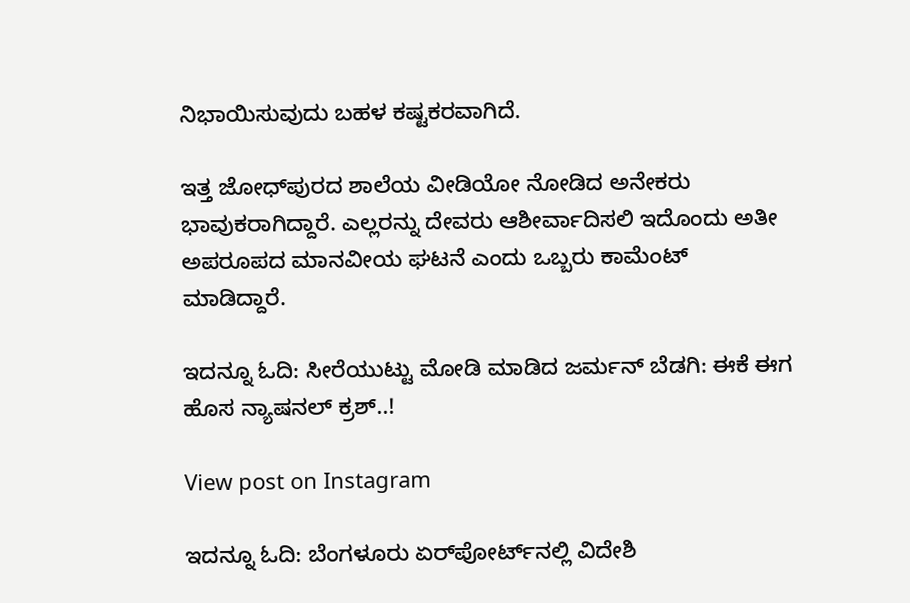ನಿಭಾಯಿಸುವುದು ಬಹಳ ಕಷ್ಟಕರವಾಗಿದೆ.

ಇತ್ತ ಜೋಧ್‌ಪುರದ ಶಾಲೆಯ ವೀಡಿಯೋ ನೋಡಿದ ಅನೇಕರು ಭಾವುಕರಾಗಿದ್ದಾರೆ. ಎಲ್ಲರನ್ನು ದೇವರು ಆಶೀರ್ವಾದಿಸಲಿ ಇದೊಂದು ಅತೀ ಅಪರೂಪದ ಮಾನವೀಯ ಘಟನೆ ಎಂದು ಒಬ್ಬರು ಕಾಮೆಂಟ್ ಮಾಡಿದ್ದಾರೆ.

ಇದನ್ನೂ ಓದಿ: ಸೀರೆಯುಟ್ಟು ಮೋಡಿ ಮಾಡಿದ ಜರ್ಮನ್ ಬೆಡಗಿ: ಈಕೆ ಈಗ ಹೊಸ ನ್ಯಾಷನಲ್ ಕ್ರಶ್..!

View post on Instagram

ಇದನ್ನೂ ಓದಿ: ಬೆಂಗಳೂರು ಏರ್‌ಪೋರ್ಟ್‌ನಲ್ಲಿ ವಿದೇಶಿ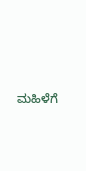ಮಹಿಳೆಗೆ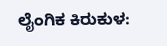ಲೈಂಗಿಕ ಕಿರುಕುಳ: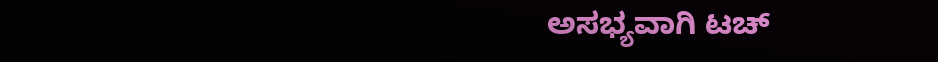ಅಸಭ್ಯವಾಗಿ ಟಚ್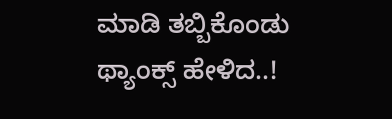ಮಾಡಿ ತಬ್ಬಿಕೊಂಡು ಥ್ಯಾಂಕ್ಸ್ ಹೇಳಿದ..!